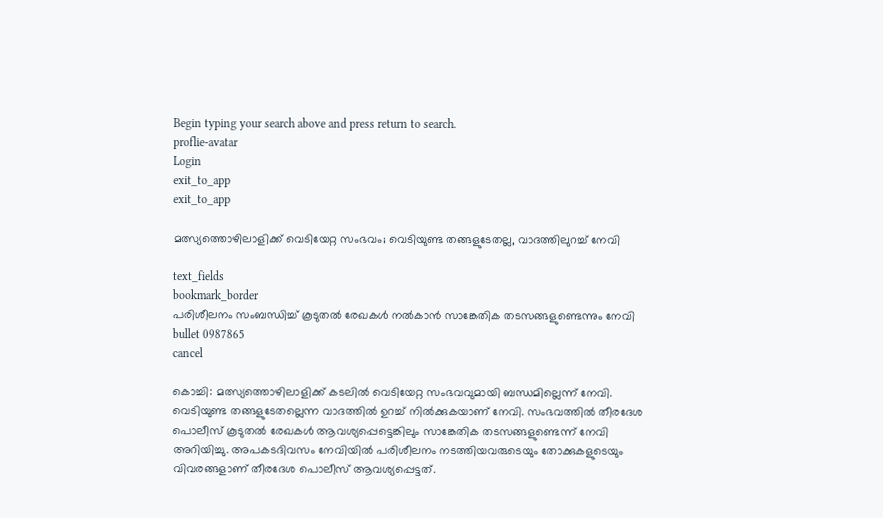Begin typing your search above and press return to search.
proflie-avatar
Login
exit_to_app
exit_to_app

മത്സ്യത്തൊഴിലാളിക്ക് വെടിയേറ്റ സംഭവം; വെടിയുണ്ട തങ്ങളുടേതല്ല, വാദത്തിലുറച്ച് നേവി

text_fields
bookmark_border
പരിശീലനം സംബന്ധിച്ച് കൂടുതൽ രേഖകൾ നൽകാൻ സാങ്കേതിക തടസങ്ങളുണ്ടെന്നും നേവി
bullet 0987865
cancel

കൊച്ചി: മത്സ്യത്തൊഴിലാളിക്ക് കടലിൽ വെടിയേറ്റ സംഭവവുമായി ബന്ധമില്ലെന്ന് നേവി. വെടിയുണ്ട തങ്ങളുടേതല്ലെന്ന വാദത്തിൽ ഉറച്ച് നിൽക്കുകയാണ് നേവി. സംഭവത്തിൽ തീരദേശ പൊലീസ് കൂടുതൽ രേഖകൾ ആവശ്യപ്പെട്ടെങ്കിലും സാങ്കേതിക തടസങ്ങളുണ്ടെന്ന് നേവി അറിയിച്ചു. അപകടദിവസം നേവിയിൽ പരിശീലനം നടത്തിയവരുടെയും തോക്കുകളുടെയും വിവരങ്ങളാണ് തീരദേശ പൊലീസ് ആവശ്യപ്പെട്ടത്.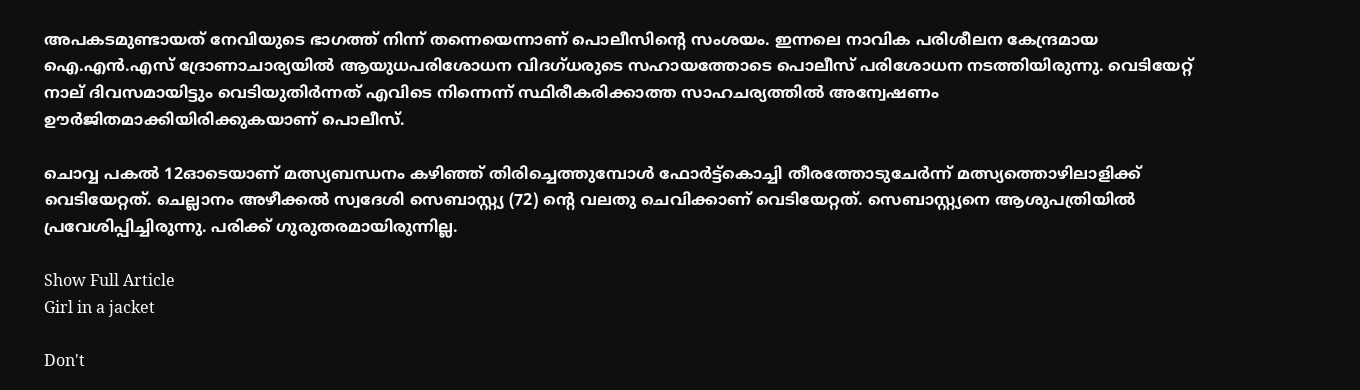അപകടമുണ്ടായത് നേവിയുടെ ഭാഗത്ത് നിന്ന് തന്നെയെന്നാണ് പൊലീസിന്റെ സംശയം. ഇന്നലെ നാവിക പരിശീലന കേന്ദ്രമായ ഐ.എന്‍.എസ് ദ്രോണാചാര്യയില്‍ ആയുധപരിശോധന വിദഗ്ധരുടെ സഹായത്തോടെ പൊലീസ് പരിശോധന നടത്തിയിരുന്നു. വെടിയേറ്റ് നാല് ദിവസമായിട്ടും വെടിയുതിര്‍ന്നത് എവിടെ നിന്നെന്ന് സ്ഥിരീകരിക്കാത്ത സാഹചര്യത്തിൽ അന്വേഷണം ഊർജിതമാക്കിയിരിക്കുകയാണ് പൊലീസ്.

ചൊവ്വ പകൽ 12ഓടെയാണ് മത്സ്യബന്ധനം കഴിഞ്ഞ്‌ തിരിച്ചെത്തുമ്പോൾ ഫോർട്ട്‌കൊച്ചി തീരത്തോടുചേർന്ന്‌ മത്സ്യത്തൊഴിലാളിക്ക് വെടിയേറ്റത്. ചെല്ലാനം അഴീക്കൽ സ്വദേശി സെബാസ്റ്റ്യ (72) ന്റെ വലതു ചെവിക്കാണ്‌ വെടിയേറ്റത്. സെബാസ്റ്റ്യനെ ആശുപത്രിയിൽ പ്രവേശിപ്പിച്ചിരുന്നു. പരിക്ക് ഗുരുതരമായിരുന്നില്ല.

Show Full Article
Girl in a jacket

Don't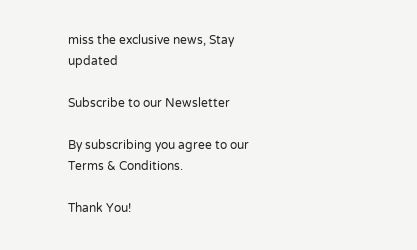miss the exclusive news, Stay updated

Subscribe to our Newsletter

By subscribing you agree to our Terms & Conditions.

Thank You!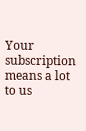Your subscription means a lot to us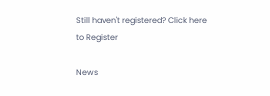Still haven't registered? Click here to Register

News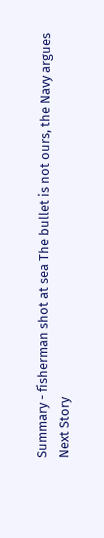Summary - fisherman shot at sea The bullet is not ours, the Navy argues
Next Story